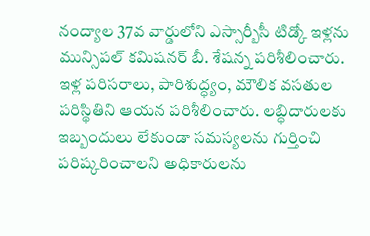నంద్యాల 37వ వార్డులోని ఎస్సార్బీసీ టిడ్కో ఇళ్లను మున్సిపల్ కమిషనర్ బీ. శేషన్న పరిశీలించారు. ఇళ్ల పరిసరాలు, పారిశుద్ధ్యం, మౌలిక వసతుల పరిస్థితిని ఆయన పరిశీలించారు. లబ్ధిదారులకు ఇబ్బందులు లేకుండా సమస్యలను గుర్తించి పరిష్కరించాలని అధికారులను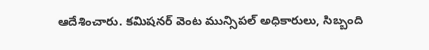ఆదేశించారు. కమిషనర్ వెంట మున్సిపల్ అధికారులు, సిబ్బంది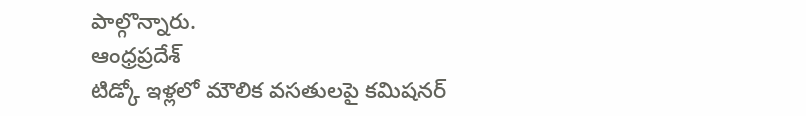పాల్గొన్నారు.
ఆంధ్రప్రదేశ్
టిడ్కో ఇళ్లలో మౌలిక వసతులపై కమిషనర్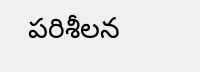పరిశీలన